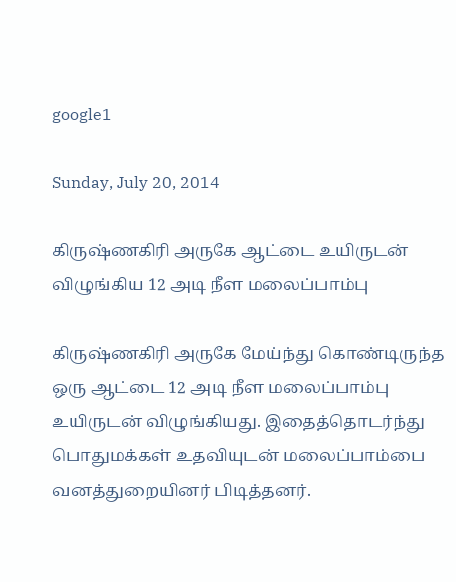google1

Sunday, July 20, 2014

கிருஷ்ணகிரி அருகே ஆட்டை உயிருடன் விழுங்கிய 12 அடி நீள மலைப்பாம்பு

கிருஷ்ணகிரி அருகே மேய்ந்து கொண்டிருந்த ஒரு ஆட்டை 12 அடி நீள மலைப்பாம்பு உயிருடன் விழுங்கியது. இதைத்தொடர்ந்து பொதுமக்கள் உதவியுடன் மலைப்பாம்பை வனத்துறையினர் பிடித்தனர்.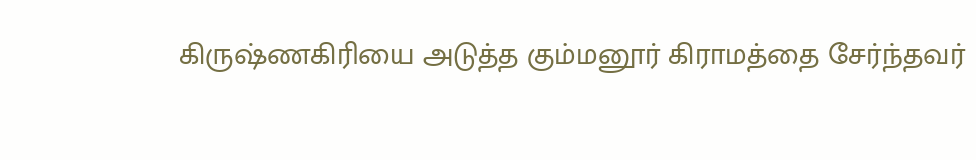கிருஷ்ணகிரியை அடுத்த கும்மனூர் கிராமத்தை சேர்ந்தவர்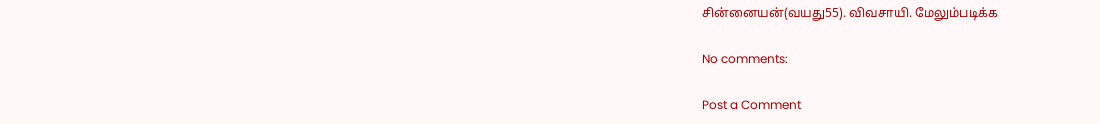சின்னையன்(வயது55). விவசாயி. மேலும்படிக்க

No comments:

Post a Comment